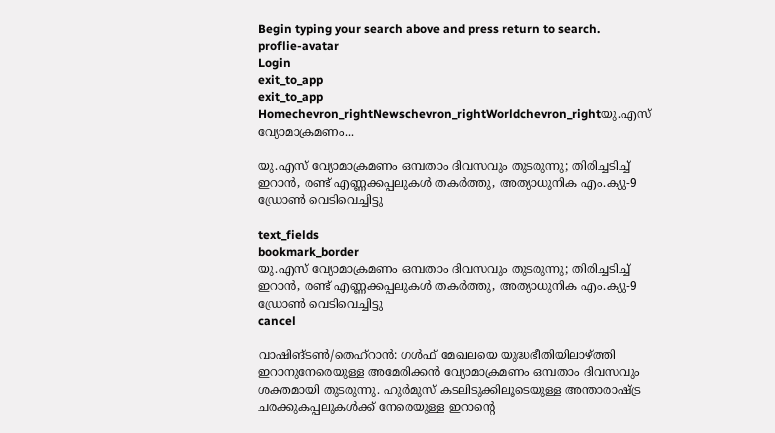Begin typing your search above and press return to search.
proflie-avatar
Login
exit_to_app
exit_to_app
Homechevron_rightNewschevron_rightWorldchevron_rightയു.എസ് വ്യോമാക്രമണം...

യു.എസ് വ്യോമാക്രമണം ഒമ്പതാം ദിവസവും തുടരുന്നു; തിരിച്ചടിച്ച് ഇറാൻ, രണ്ട് എണ്ണക്കപ്പലുകൾ തകർത്തു, അത്യാധുനിക എം.ക്യു-9 ഡ്രോൺ വെടിവെച്ചിട്ടു

text_fields
bookmark_border
യു.എസ് വ്യോമാക്രമണം ഒമ്പതാം ദിവസവും തുടരുന്നു; തിരിച്ചടിച്ച് ഇറാൻ, രണ്ട് എണ്ണക്കപ്പലുകൾ തകർത്തു, അത്യാധുനിക എം.ക്യു-9 ഡ്രോൺ വെടിവെച്ചിട്ടു
cancel

വാഷിങ്‌ടൺ/തെഹ്‌റാൻ: ഗൾഫ് മേഖലയെ യുദ്ധഭീതിയിലാഴ്ത്തി ഇറാനുനേരെയുള്ള അമേരിക്കൻ വ്യോമാക്രമണം ഒമ്പതാം ദിവസവും ശക്തമായി തുടരുന്നു. ഹുർമുസ് കടലിടുക്കിലൂടെയുള്ള അന്താരാഷ്ട്ര ചരക്കുകപ്പലുകൾക്ക് നേരെയുള്ള ഇറാന്റെ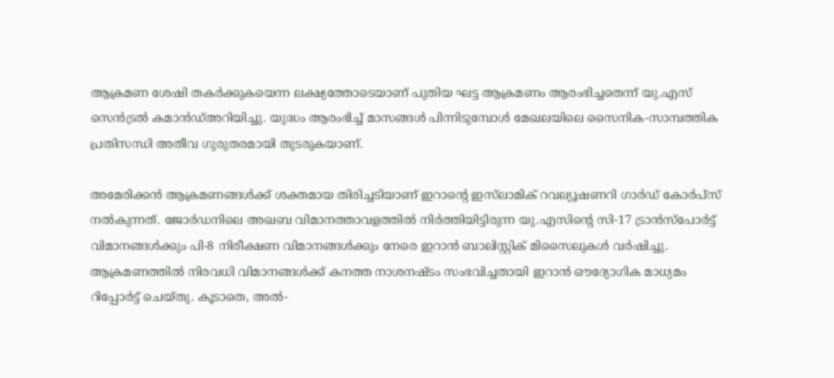ആക്രമണ ശേഷി തകർക്കുകയെന്ന ലക്ഷ്യത്തോടെയാണ് പുതിയ ഘട്ട ആക്രമണം ആരംഭിച്ചതെന്ന് യു.എസ് സെൻട്രൽ കമാൻഡ്അറിയിച്ചു. യുദ്ധം ആരംഭിച്ച് മാസങ്ങൾ പിന്നിടുമ്പോൾ മേഖലയിലെ സൈനിക-സാമ്പത്തിക പ്രതിസന്ധി അതീവ ഗുരുതരമായി തുടരുകയാണ്.

അമേരിക്കൻ ആക്രമണങ്ങൾക്ക് ശക്തമായ തിരിച്ചടിയാണ് ഇറാന്റെ ഇസ്‌ലാമിക് റവല്യൂഷണറി ഗാർഡ് കോർപ്സ് നൽകുന്നത്. ജോർഡനിലെ അഖബ വിമാനത്താവളത്തിൽ നിർത്തിയിട്ടിരുന്ന യു.എസിന്റെ സി-17 ട്രാൻസ്‌പോർട്ട് വിമാനങ്ങൾക്കും പി-8 നിരീക്ഷണ വിമാനങ്ങൾക്കും നേരെ ഇറാൻ ബാലിസ്റ്റിക് മിസൈലുകൾ വർഷിച്ചു. ആക്രമണത്തിൽ നിരവധി വിമാനങ്ങൾക്ക് കനത്ത നാശനഷ്ടം സംഭവിച്ചതായി ഇറാൻ ഔദ്യോഗിക മാധ്യമം റിപ്പോർട്ട് ചെയ്തു. കൂടാതെ, അൽ-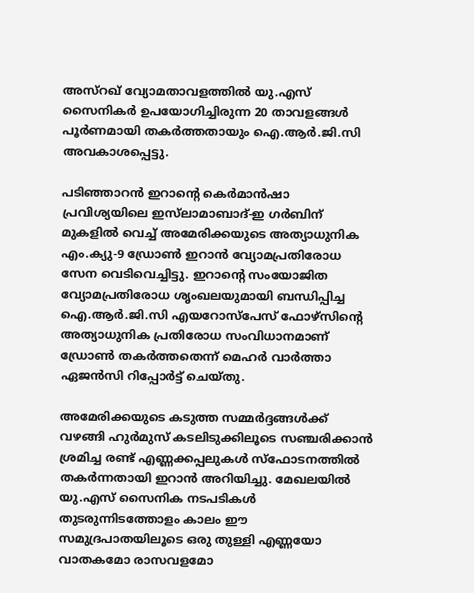അസ്‌റഖ് വ്യോമതാവളത്തിൽ യു.എസ് സൈനികർ ഉപയോഗിച്ചിരുന്ന 20 താവളങ്ങൾ പൂർണമായി തകർത്തതായും ഐ.ആർ.ജി.സി അവകാശപ്പെട്ടു.

പടിഞ്ഞാറൻ ഇറാന്റെ കെർമാൻഷാ പ്രവിശ്യയിലെ ഇസ്‌ലാമാബാദ്-ഇ ഗർബിന് മുകളിൽ വെച്ച് അമേരിക്കയുടെ അത്യാധുനിക എം.ക്യു-9 ഡ്രോൺ ഇറാൻ വ്യോമപ്രതിരോധ സേന വെടിവെച്ചിട്ടു. ഇറാന്റെ സംയോജിത വ്യോമപ്രതിരോധ ശൃംഖലയുമായി ബന്ധിപ്പിച്ച ഐ.ആർ.ജി.സി എയറോസ്‌പേസ് ഫോഴ്‌സിന്റെ അത്യാധുനിക പ്രതിരോധ സംവിധാനമാണ് ഡ്രോൺ തകർത്തതെന്ന് മെഹർ വാർത്താ ഏജൻസി റിപ്പോർട്ട് ചെയ്തു.

അമേരിക്കയുടെ കടുത്ത സമ്മർദ്ദങ്ങൾക്ക് വഴങ്ങി ഹുർമുസ് കടലിടുക്കിലൂടെ സഞ്ചരിക്കാൻ ശ്രമിച്ച രണ്ട് എണ്ണക്കപ്പലുകൾ സ്ഫോടനത്തിൽ തകർന്നതായി ഇറാൻ അറിയിച്ചു. മേഖലയിൽ യു.എസ് സൈനിക നടപടികൾ തുടരുന്നിടത്തോളം കാലം ഈ സമുദ്രപാതയിലൂടെ ഒരു തുള്ളി എണ്ണയോ വാതകമോ രാസവളമോ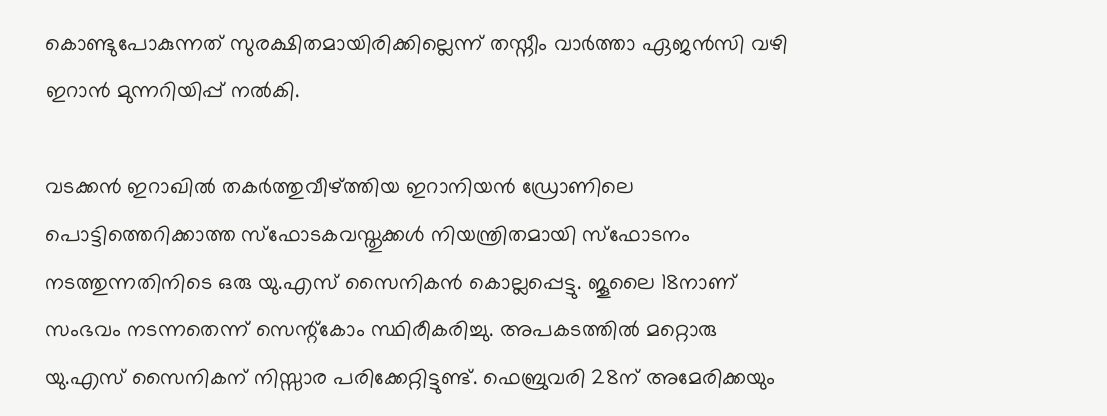കൊണ്ടുപോകുന്നത് സുരക്ഷിതമായിരിക്കില്ലെന്ന് തസ്നീം വാർത്താ ഏജൻസി വഴി ഇറാൻ മുന്നറിയിപ്പ് നൽകി.

വടക്കൻ ഇറാഖിൽ തകർത്തുവീഴ്ത്തിയ ഇറാനിയൻ ഡ്രോണിലെ പൊട്ടിത്തെറിക്കാത്ത സ്ഫോടകവസ്തുക്കൾ നിയന്ത്രിതമായി സ്ഫോടനം നടത്തുന്നതിനിടെ ഒരു യു.എസ് സൈനികൻ കൊല്ലപ്പെട്ടു. ജൂലൈ 18നാണ് സംഭവം നടന്നതെന്ന് സെന്റ്‍കോം സ്ഥിരീകരിച്ചു. അപകടത്തിൽ മറ്റൊരു യു.എസ് സൈനികന് നിസ്സാര പരിക്കേറ്റിട്ടുണ്ട്. ഫെബ്രുവരി 28ന് അമേരിക്കയും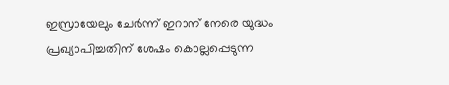ഇസ്രായേലും ചേർന്ന് ഇറാന് നേരെ യുദ്ധം പ്രഖ്യാപിച്ചതിന് ശേഷം കൊല്ലപ്പെടുന്ന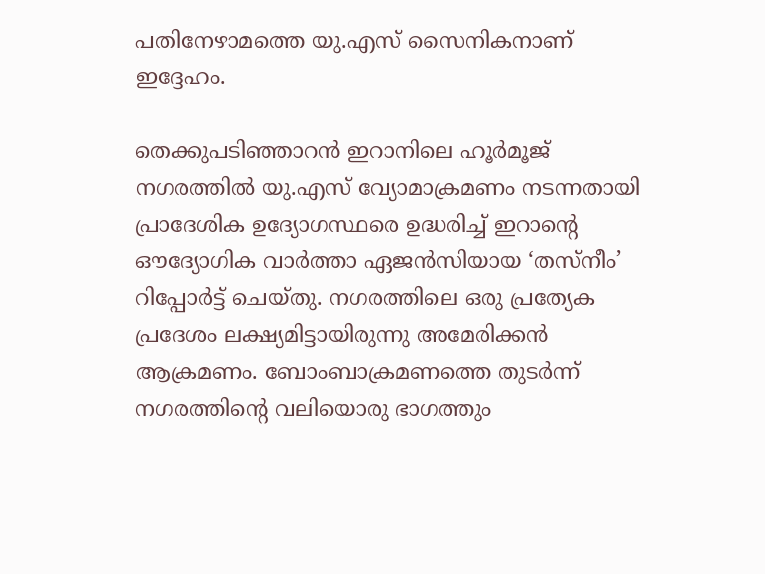പതിനേഴാമത്തെ യു.എസ് സൈനികനാണ് ഇദ്ദേഹം.

തെക്കുപടിഞ്ഞാറൻ ഇറാനിലെ ഹൂർമൂജ് നഗരത്തിൽ യു.എസ് വ്യോമാക്രമണം നടന്നതായി പ്രാദേശിക ഉദ്യോഗസ്ഥരെ ഉദ്ധരിച്ച് ഇറാന്റെ ഔദ്യോഗിക വാർത്താ ഏജൻസിയായ ‘തസ്നീം’ റിപ്പോർട്ട് ചെയ്തു. നഗരത്തിലെ ഒരു പ്രത്യേക പ്രദേശം ലക്ഷ്യമിട്ടായിരുന്നു അമേരിക്കൻ ആക്രമണം. ബോംബാക്രമണത്തെ തുടർന്ന് നഗരത്തിന്റെ വലിയൊരു ഭാഗത്തും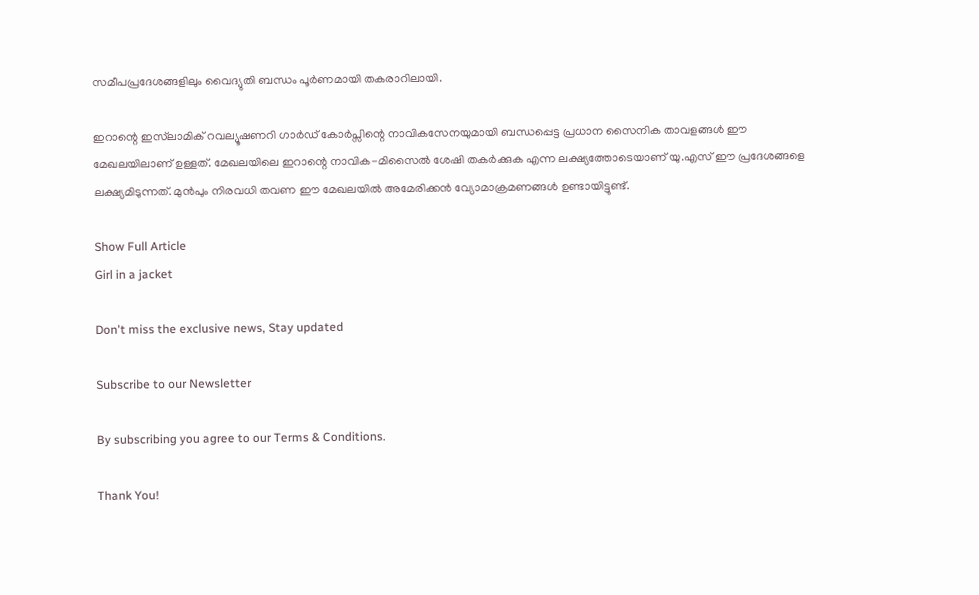സമീപപ്രദേശങ്ങളിലും വൈദ്യുതി ബന്ധം പൂർണമായി തകരാറിലായി.

ഇറാന്റെ ഇസ്‌ലാമിക് റവല്യൂഷണറി ഗാർഡ് കോർപ്സിന്റെ നാവികസേനയുമായി ബന്ധപ്പെട്ട പ്രധാന സൈനിക താവളങ്ങൾ ഈ മേഖലയിലാണ് ഉള്ളത്. മേഖലയിലെ ഇറാന്റെ നാവിക-മിസൈൽ ശേഷി തകർക്കുക എന്ന ലക്ഷ്യത്തോടെയാണ് യു.എസ് ഈ പ്രദേശങ്ങളെ ലക്ഷ്യമിടുന്നത്. മുൻപും നിരവധി തവണ ഈ മേഖലയിൽ അമേരിക്കൻ വ്യോമാക്രമണങ്ങൾ ഉണ്ടായിട്ടുണ്ട്.

Show Full Article
Girl in a jacket

Don't miss the exclusive news, Stay updated

Subscribe to our Newsletter

By subscribing you agree to our Terms & Conditions.

Thank You!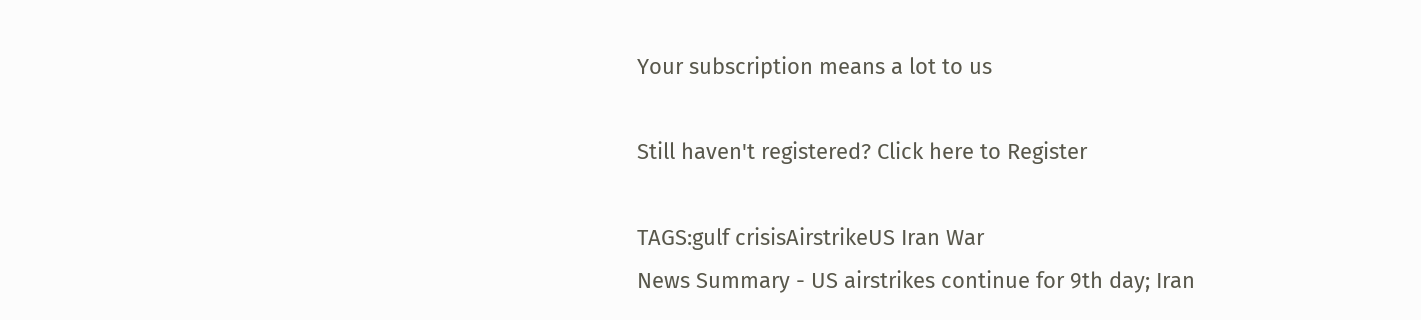Your subscription means a lot to us

Still haven't registered? Click here to Register

TAGS:gulf crisisAirstrikeUS Iran War
News Summary - US airstrikes continue for 9th day; Iran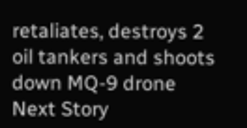retaliates, destroys 2 oil tankers and shoots down MQ-9 drone
Next Story